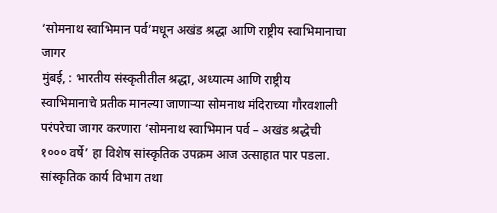‘सोमनाथ स्वाभिमान पर्व’मधून अखंड श्रद्धा आणि राष्ट्रीय स्वाभिमानाचा जागर
मुंबई, : भारतीय संस्कृतीतील श्रद्धा, अध्यात्म आणि राष्ट्रीय स्वाभिमानाचे प्रतीक मानल्या जाणाऱ्या सोमनाथ मंदिराच्या गौरवशाली परंपरेचा जागर करणारा ‘सोमनाथ स्वाभिमान पर्व – अखंड श्रद्धेची १००० वर्षे’ हा विशेष सांस्कृतिक उपक्रम आज उत्साहात पार पडला. सांस्कृतिक कार्य विभाग तथा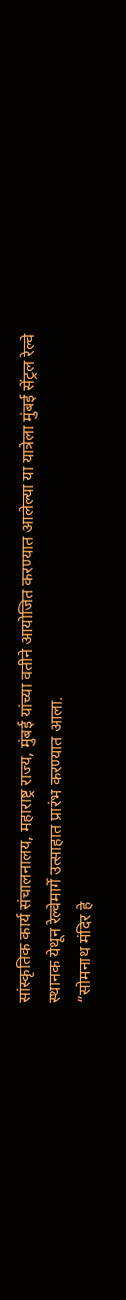सांस्कृतिक कार्य संचालनालय, महाराष्ट्र राज्य, मुंबई यांच्या वतीने आयोजित करण्यात आलेल्या या यात्रेला मुंबई सेंट्रल रेल्वे स्थानक येथून रेल्वेमार्गे उत्साहात प्रारंभ करण्यात आला.
“सोमनाथ मंदिर हे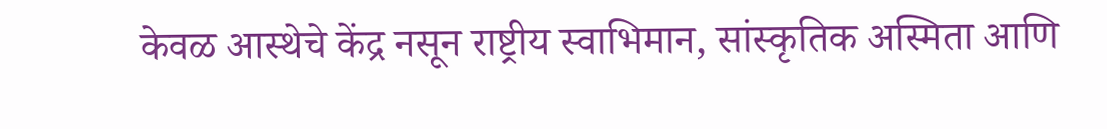केवळ आस्थेचे केंद्र नसून राष्ट्रीय स्वाभिमान, सांस्कृतिक अस्मिता आणि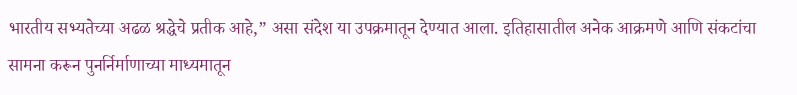भारतीय सभ्यतेच्या अढळ श्रद्धेचे प्रतीक आहे,” असा संदेश या उपक्रमातून देण्यात आला. इतिहासातील अनेक आक्रमणे आणि संकटांचा सामना करून पुनर्निर्माणाच्या माध्यमातून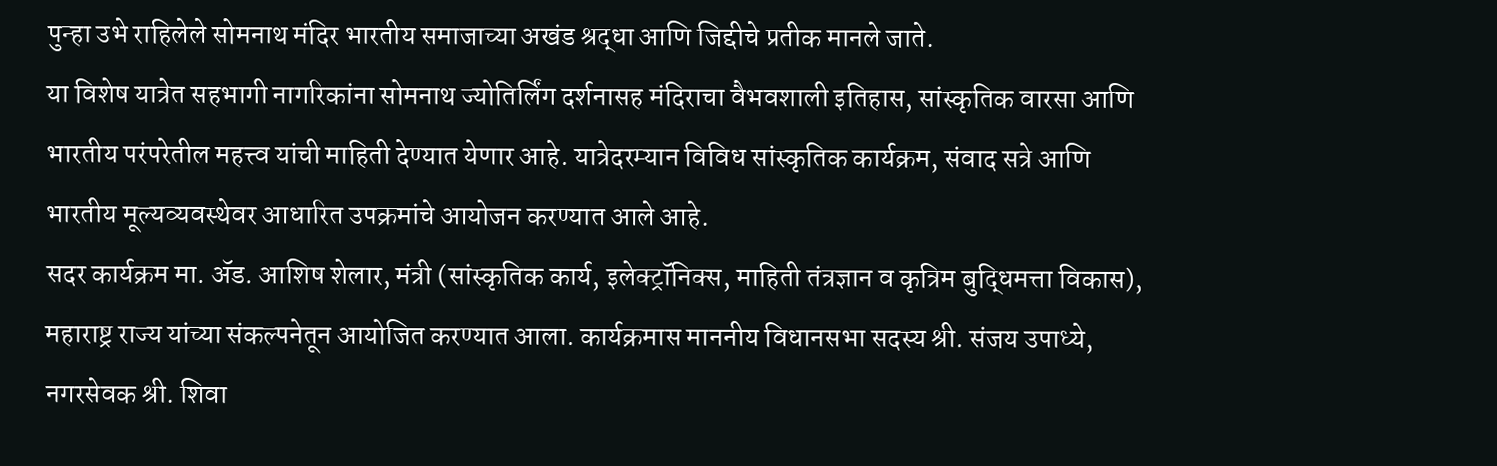पुन्हा उभे राहिलेले सोमनाथ मंदिर भारतीय समाजाच्या अखंड श्रद्धा आणि जिद्दीचे प्रतीक मानले जाते.
या विशेष यात्रेत सहभागी नागरिकांना सोमनाथ ज्योतिर्लिंग दर्शनासह मंदिराचा वैभवशाली इतिहास, सांस्कृतिक वारसा आणि भारतीय परंपरेतील महत्त्व यांची माहिती देण्यात येणार आहे. यात्रेदरम्यान विविध सांस्कृतिक कार्यक्रम, संवाद सत्रे आणि भारतीय मूल्यव्यवस्थेवर आधारित उपक्रमांचे आयोजन करण्यात आले आहे.
सदर कार्यक्रम मा. ॲड. आशिष शेलार, मंत्री (सांस्कृतिक कार्य, इलेक्ट्रॉनिक्स, माहिती तंत्रज्ञान व कृत्रिम बुद्धिमत्ता विकास), महाराष्ट्र राज्य यांच्या संकल्पनेतून आयोजित करण्यात आला. कार्यक्रमास माननीय विधानसभा सदस्य श्री. संजय उपाध्ये, नगरसेवक श्री. शिवा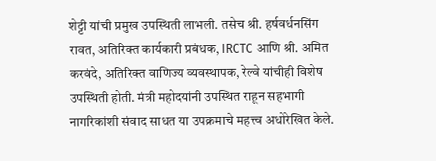शेट्टी यांची प्रमुख उपस्थिती लाभली. तसेच श्री. हर्षवर्धनसिंग रावत, अतिरिक्त कार्यकारी प्रबंधक, IRCTC आणि श्री. अमित करवंदे, अतिरिक्त वाणिज्य व्यवस्थापक, रेल्वे यांचीही विशेष उपस्थिती होती. मंत्री महोदयांनी उपस्थित राहून सहभागी नागरिकांशी संवाद साधत या उपक्रमाचे महत्त्व अधोरेखित केले.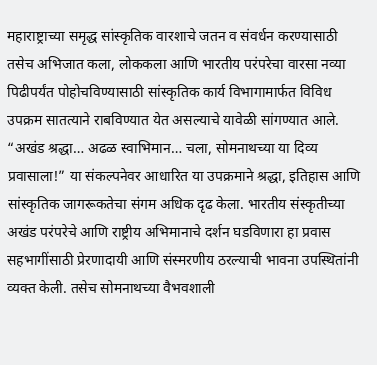महाराष्ट्राच्या समृद्ध सांस्कृतिक वारशाचे जतन व संवर्धन करण्यासाठी तसेच अभिजात कला, लोककला आणि भारतीय परंपरेचा वारसा नव्या पिढीपर्यंत पोहोचविण्यासाठी सांस्कृतिक कार्य विभागामार्फत विविध उपक्रम सातत्याने राबविण्यात येत असल्याचे यावेळी सांगण्यात आले.
“अखंड श्रद्धा… अढळ स्वाभिमान… चला, सोमनाथच्या या दिव्य प्रवासाला!” या संकल्पनेवर आधारित या उपक्रमाने श्रद्धा, इतिहास आणि सांस्कृतिक जागरूकतेचा संगम अधिक दृढ केला. भारतीय संस्कृतीच्या अखंड परंपरेचे आणि राष्ट्रीय अभिमानाचे दर्शन घडविणारा हा प्रवास सहभागींसाठी प्रेरणादायी आणि संस्मरणीय ठरल्याची भावना उपस्थितांनी व्यक्त केली. तसेच सोमनाथच्या वैभवशाली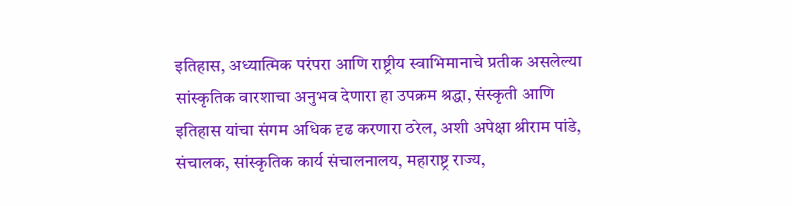इतिहास, अध्यात्मिक परंपरा आणि राष्ट्रीय स्वाभिमानाचे प्रतीक असलेल्या सांस्कृतिक वारशाचा अनुभव देणारा हा उपक्रम श्रद्धा, संस्कृती आणि इतिहास यांचा संगम अधिक दृढ करणारा ठरेल, अशी अपेक्षा श्रीराम पांडे, संचालक, सांस्कृतिक कार्य संचालनालय, महाराष्ट्र राज्य,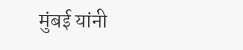मुंबई यांनी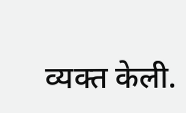व्यक्त केली.